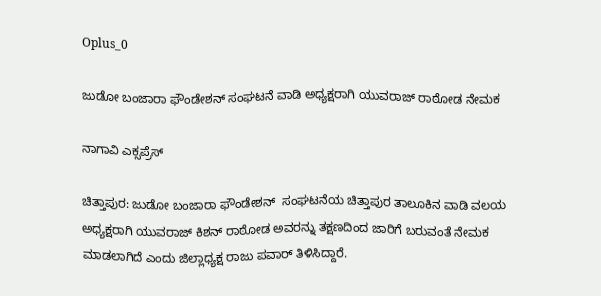Oplus_0

ಜುಡೋ ಬಂಜಾರಾ ಫೌಂಡೇಶನ್ ಸಂಘಟನೆ ವಾಡಿ ಅಧ್ಯಕ್ಷರಾಗಿ ಯುವರಾಜ್ ರಾಠೋಡ ನೇಮಕ

ನಾಗಾವಿ ಎಕ್ಸಪ್ರೆಸ್

ಚಿತ್ತಾಪುರ: ಜುಡೋ ಬಂಜಾರಾ ಫೌಂಡೇಶನ್  ಸಂಘಟನೆಯ ಚಿತ್ತಾಪುರ ತಾಲೂಕಿನ ವಾಡಿ ವಲಯ ಅಧ್ಯಕ್ಷರಾಗಿ ಯುವರಾಜ್ ಕಿಶನ್ ರಾಠೋಡ ಅವರನ್ನು ತಕ್ಷಣದಿಂದ ಜಾರಿಗೆ ಬರುವಂತೆ ನೇಮಕ ಮಾಡಲಾಗಿದೆ ಎಂದು ಜಿಲ್ಲಾಧ್ಯಕ್ಷ ರಾಜು ಪವಾರ್ ತಿಳಿಸಿದ್ದಾರೆ.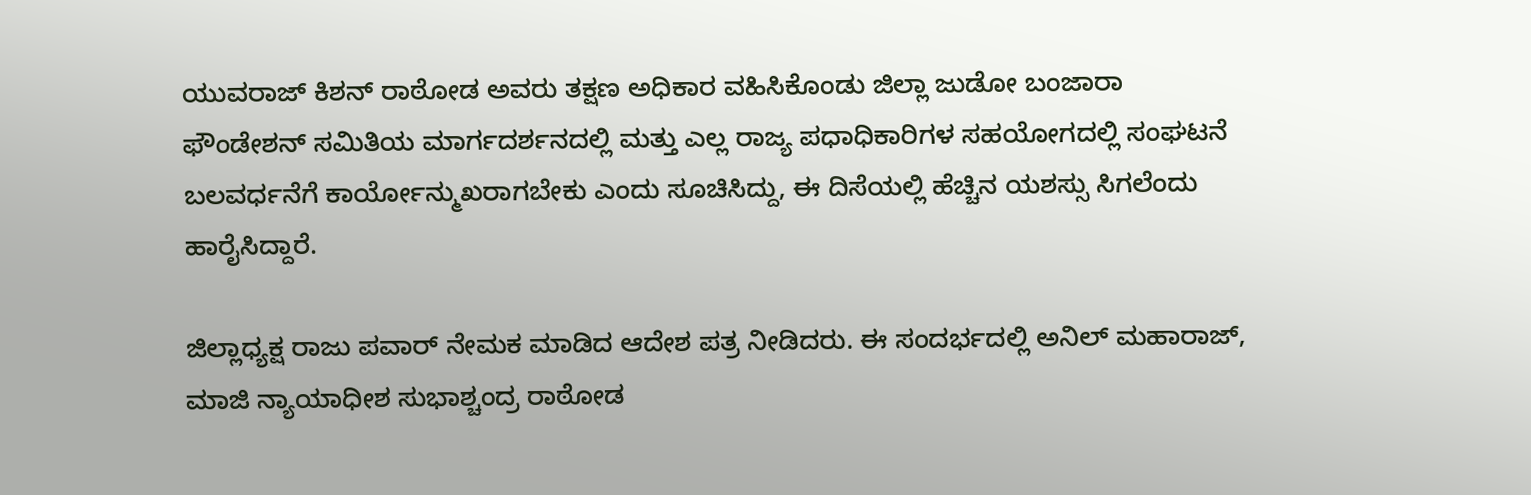ಯುವರಾಜ್ ಕಿಶನ್ ರಾಠೋಡ ಅವರು ತಕ್ಷಣ ಅಧಿಕಾರ ವಹಿಸಿಕೊಂಡು ಜಿಲ್ಲಾ ಜುಡೋ ಬಂಜಾರಾ ಫೌಂಡೇಶನ್ ಸಮಿತಿಯ ಮಾರ್ಗದರ್ಶನದಲ್ಲಿ ಮತ್ತು ಎಲ್ಲ ರಾಜ್ಯ ಪಧಾಧಿಕಾರಿಗಳ ಸಹಯೋಗದಲ್ಲಿ ಸಂಘಟನೆ ಬಲವರ್ಧನೆಗೆ ಕಾರ್ಯೋನ್ಮುಖರಾಗಬೇಕು ಎಂದು ಸೂಚಿಸಿದ್ದು, ಈ ದಿಸೆಯಲ್ಲಿ ಹೆಚ್ಚಿನ ಯಶಸ್ಸು ಸಿಗಲೆಂದು ಹಾರೈಸಿದ್ದಾರೆ.

ಜಿಲ್ಲಾಧ್ಯಕ್ಷ ರಾಜು ಪವಾರ್ ನೇಮಕ ಮಾಡಿದ ಆದೇಶ ಪತ್ರ ನೀಡಿದರು. ಈ ಸಂದರ್ಭದಲ್ಲಿ ಅನಿಲ್ ಮಹಾರಾಜ್, ಮಾಜಿ ನ್ಯಾಯಾಧೀಶ ಸುಭಾಶ್ಚಂದ್ರ ರಾಠೋಡ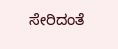ಸೇರಿದಂತೆ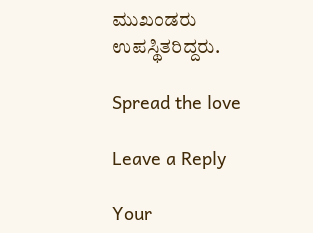ಮುಖಂಡರು ಉಪಸ್ಥಿತರಿದ್ದರು.

Spread the love

Leave a Reply

Your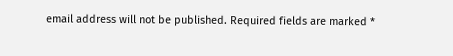email address will not be published. Required fields are marked *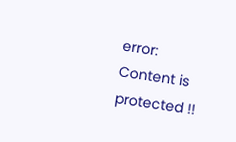error: Content is protected !!